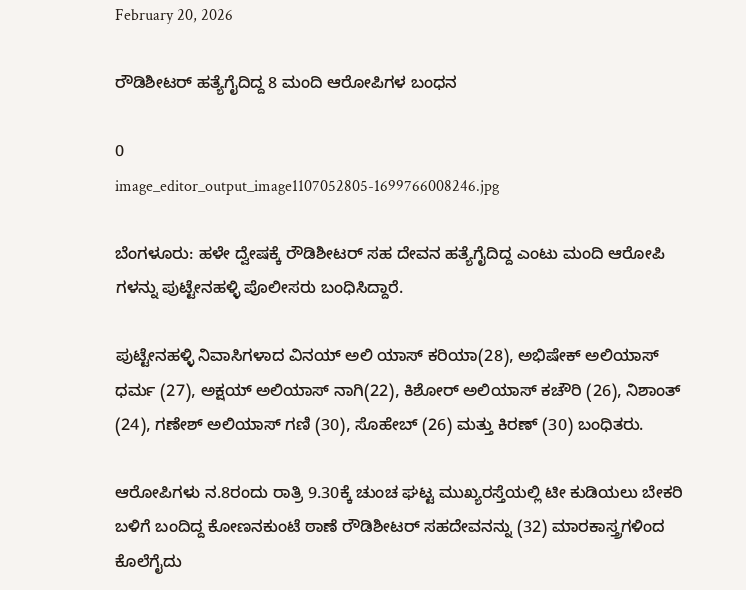February 20, 2026

ರೌಡಿಶೀಟರ್‌ ಹತ್ಯೆಗೈದಿದ್ದ 8 ಮಂದಿ ಆರೋಪಿಗಳ ಬಂಧನ

0
image_editor_output_image1107052805-1699766008246.jpg

ಬೆಂಗಳೂರು: ಹಳೇ ದ್ವೇಷಕ್ಕೆ ರೌಡಿಶೀಟರ್‌ ಸಹ ದೇವನ ಹತ್ಯೆಗೈದಿದ್ದ ಎಂಟು ಮಂದಿ ಆರೋಪಿ ಗಳನ್ನು ಪುಟ್ಟೇನಹಳ್ಳಿ ಪೊಲೀಸರು ಬಂಧಿಸಿದ್ದಾರೆ.

ಪುಟ್ಟೇನಹಳ್ಳಿ ನಿವಾಸಿಗಳಾದ ವಿನಯ್‌ ಅಲಿ ಯಾಸ್‌ ಕರಿಯಾ(28), ಅಭಿಷೇಕ್‌ ಅಲಿಯಾಸ್‌ ಧರ್ಮ (27), ಅಕ್ಷಯ್‌ ಅಲಿಯಾಸ್‌ ನಾಗಿ(22), ಕಿಶೋರ್‌ ಅಲಿಯಾಸ್‌ ಕಚೌರಿ (26), ನಿಶಾಂತ್‌ (24), ಗಣೇಶ್‌ ಅಲಿಯಾಸ್‌ ಗಣಿ (30), ಸೊಹೇಬ್‌ (26) ಮತ್ತು ಕಿರಣ್‌ (30) ಬಂಧಿತರು.

ಆರೋಪಿಗಳು ನ.8ರಂದು ರಾತ್ರಿ 9.30ಕ್ಕೆ ಚುಂಚ ಘಟ್ಟ ಮುಖ್ಯರಸ್ತೆಯಲ್ಲಿ ಟೀ ಕುಡಿಯಲು ಬೇಕರಿ ಬಳಿಗೆ ಬಂದಿದ್ದ ಕೋಣನಕುಂಟೆ ಠಾಣೆ ರೌಡಿಶೀಟರ್‌ ಸಹದೇವನನ್ನು (32) ಮಾರಕಾಸ್ತ್ರಗಳಿಂದ ಕೊಲೆಗೈದು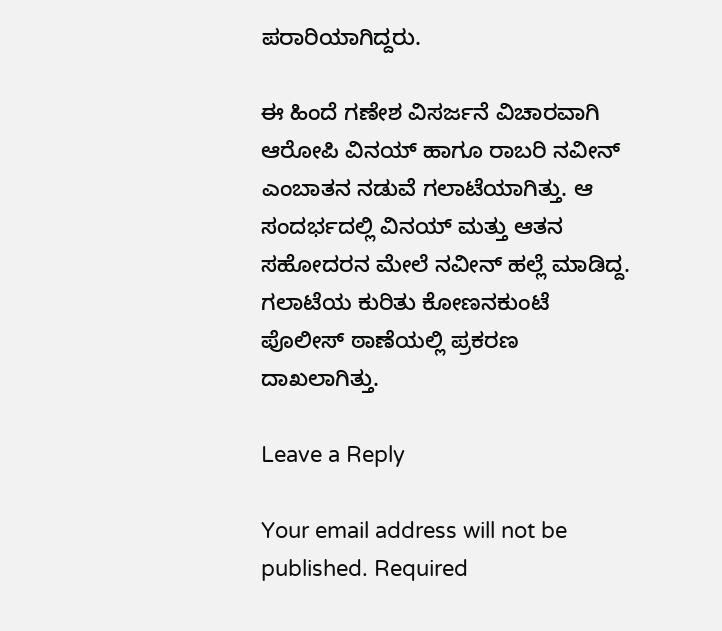ಪರಾರಿಯಾಗಿದ್ದರು.

ಈ ಹಿಂದೆ ಗಣೇಶ ವಿಸರ್ಜನೆ ವಿಚಾರವಾಗಿ ಆರೋಪಿ ವಿನಯ್ ಹಾಗೂ ರಾಬರಿ ನವೀನ್‌ ಎಂಬಾತನ ನಡುವೆ ಗಲಾಟೆಯಾಗಿತ್ತು. ಆ ಸಂದರ್ಭದಲ್ಲಿ ವಿನಯ್‌ ಮತ್ತು ಆತನ ಸಹೋದರನ ಮೇಲೆ ನವೀನ್‌ ಹಲ್ಲೆ ಮಾಡಿದ್ದ. ಗಲಾಟೆಯ ಕುರಿತು ಕೋಣನಕುಂಟೆ ಪೊಲೀಸ್‌ ಠಾಣೆಯಲ್ಲಿ ಪ್ರಕರಣ ದಾಖಲಾಗಿತ್ತು.

Leave a Reply

Your email address will not be published. Required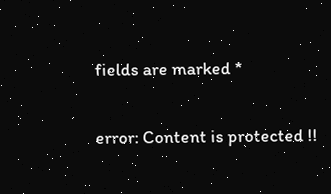fields are marked *

error: Content is protected !!